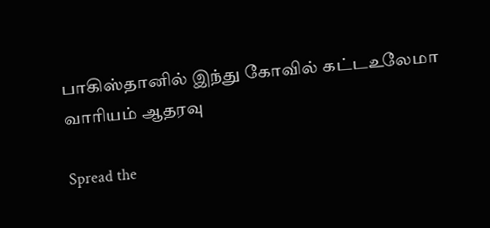பாகிஸ்தானில் இந்து கோவில் கட்டஉலேமா வாரியம் ஆதரவு

Spread the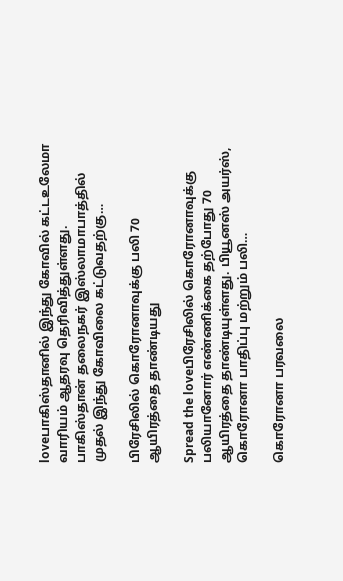loveபாகிஸ்தானில் இந்து கோவில் கட்டஉலேமா வாரியம் ஆதரவு தெரிவித்துள்ளது. பாகிஸ்தான் தலைநகர் இஸ்லாமாபாத்தில் முதல் இந்து கோவிலை கட்டுவதற்கு…

பிரேசிலில் கொரோனாவுக்கு பலி 70 ஆயிரத்தை தாண்டியது

Spread the loveபிரேசிலில் கொரோனாவுக்கு பலியானோர் எண்ணிக்கை தற்போது 70 ஆயிரத்தை தாண்டியுள்ளது. பியூனஸ் அயர்ஸ், கொரோனா பாதிப்பு மற்றும் பலி…

கொரோனா பரவலை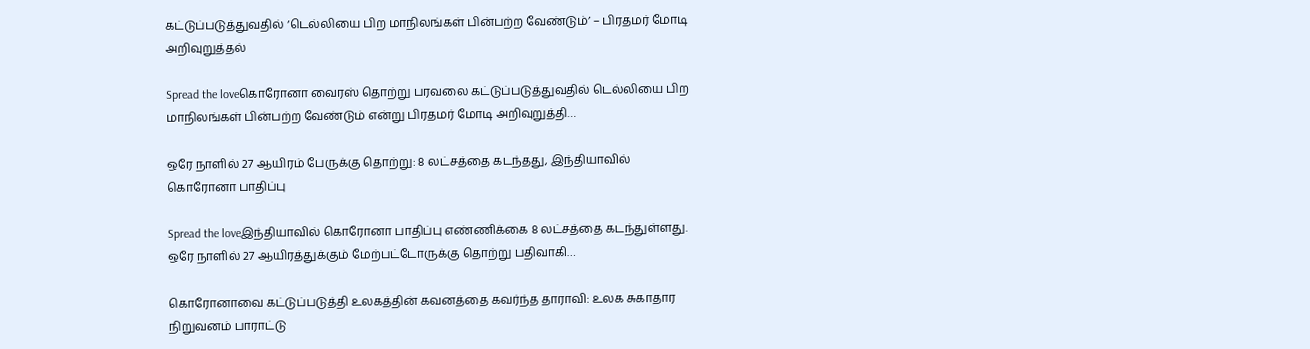கட்டுப்படுத்துவதில் ‘டெல்லியை பிற மாநிலங்கள் பின்பற்ற வேண்டும்’ – பிரதமர் மோடி அறிவுறுத்தல்

Spread the loveகொரோனா வைரஸ் தொற்று பரவலை கட்டுப்படுத்துவதில் டெல்லியை பிற மாநிலங்கள் பின்பற்ற வேண்டும் என்று பிரதமர் மோடி அறிவுறுத்தி…

ஒரே நாளில் 27 ஆயிரம் பேருக்கு தொற்று: 8 லட்சத்தை கடந்தது, இந்தியாவில் கொரோனா பாதிப்பு

Spread the loveஇந்தியாவில் கொரோனா பாதிப்பு எண்ணிக்கை 8 லட்சத்தை கடந்துள்ளது. ஒரே நாளில் 27 ஆயிரத்துக்கும் மேற்பட்டோருக்கு தொற்று பதிவாகி…

கொரோனாவை கட்டுப்படுத்தி உலகத்தின் கவனத்தை கவர்ந்த தாராவி: உலக சுகாதார நிறுவனம் பாராட்டு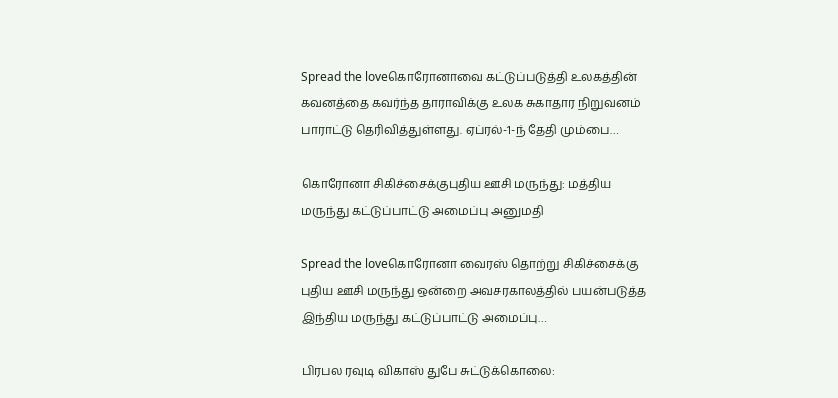Spread the loveகொரோனாவை கட்டுப்படுத்தி உலகத்தின் கவனத்தை கவர்ந்த தாராவிக்கு உலக சுகாதார நிறுவனம் பாராட்டு தெரிவித்துள்ளது. ஏப்ரல்-1-ந் தேதி மும்பை…

கொரோனா சிகிச்சைக்குபுதிய ஊசி மருந்து: மத்திய மருந்து கட்டுப்பாட்டு அமைப்பு அனுமதி

Spread the loveகொரோனா வைரஸ் தொற்று சிகிச்சைக்கு புதிய ஊசி மருந்து ஒன்றை அவசரகாலத்தில் பயன்படுத்த இந்திய மருந்து கட்டுப்பாட்டு அமைப்பு…

பிரபல ரவுடி விகாஸ் துபே சுட்டுக்கொலை: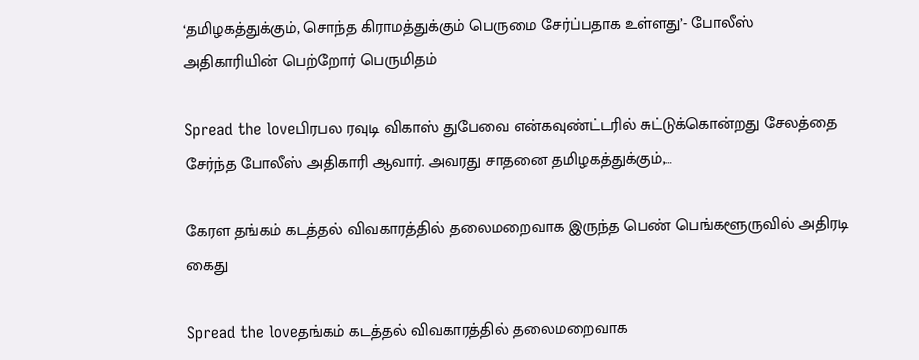‘தமிழகத்துக்கும், சொந்த கிராமத்துக்கும் பெருமை சேர்ப்பதாக உள்ளது’- போலீஸ் அதிகாரியின் பெற்றோர் பெருமிதம்

Spread the loveபிரபல ரவுடி விகாஸ் துபேவை என்கவுண்ட்டரில் சுட்டுக்கொன்றது சேலத்தை சேர்ந்த போலீஸ் அதிகாரி ஆவார். அவரது சாதனை தமிழகத்துக்கும்,…

கேரள தங்கம் கடத்தல் விவகாரத்தில் தலைமறைவாக இருந்த பெண் பெங்களூருவில் அதிரடி கைது

Spread the loveதங்கம் கடத்தல் விவகாரத்தில் தலைமறைவாக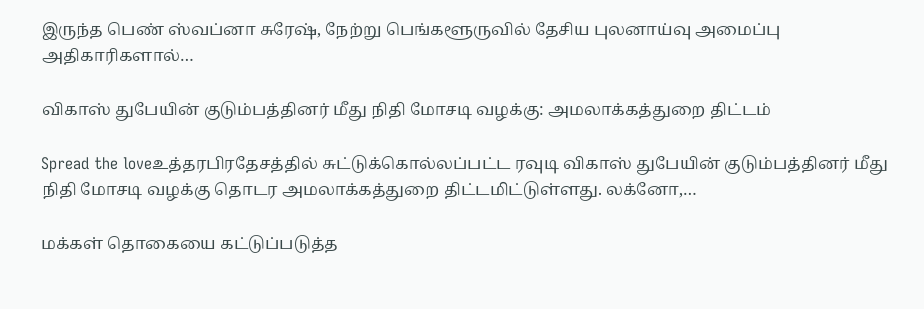இருந்த பெண் ஸ்வப்னா சுரேஷ், நேற்று பெங்களூருவில் தேசிய புலனாய்வு அமைப்பு அதிகாரிகளால்…

விகாஸ் துபேயின் குடும்பத்தினர் மீது நிதி மோசடி வழக்கு: அமலாக்கத்துறை திட்டம்

Spread the loveஉத்தரபிரதேசத்தில் சுட்டுக்கொல்லப்பட்ட ரவுடி விகாஸ் துபேயின் குடும்பத்தினர் மீது நிதி மோசடி வழக்கு தொடர அமலாக்கத்துறை திட்டமிட்டுள்ளது. லக்னோ,…

மக்கள் தொகையை கட்டுப்படுத்த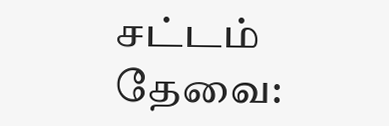சட்டம் தேவை: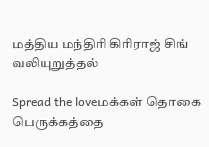மத்திய மந்திரி கிரிராஜ் சிங் வலியுறுத்தல்

Spread the loveமக்கள் தொகை பெருக்கத்தை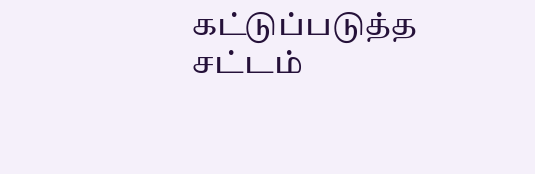கட்டுப்படுத்த சட்டம்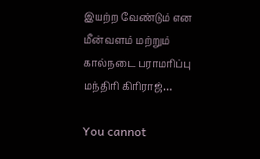இயற்ற வேண்டும் என மீன்வளம் மற்றும் கால்நடை பராமரிப்பு மந்திரி கிரிராஜ்…

You cannot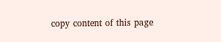copy content of this page